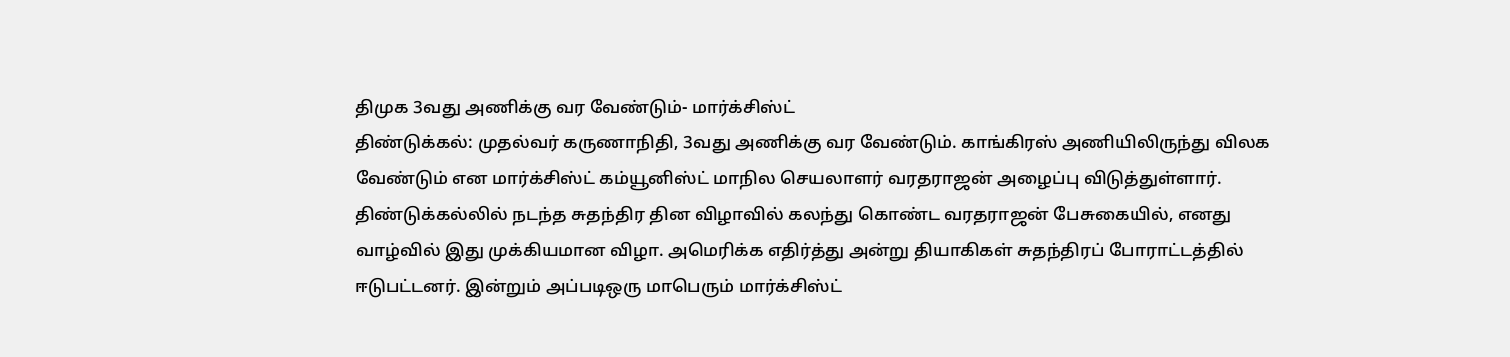திமுக 3வது அணிக்கு வர வேண்டும்- மார்க்சிஸ்ட்
திண்டுக்கல்: முதல்வர் கருணாநிதி, 3வது அணிக்கு வர வேண்டும். காங்கிரஸ் அணியிலிருந்து விலக வேண்டும் என மார்க்சிஸ்ட் கம்யூனிஸ்ட் மாநில செயலாளர் வரதராஜன் அழைப்பு விடுத்துள்ளார்.
திண்டுக்கல்லில் நடந்த சுதந்திர தின விழாவில் கலந்து கொண்ட வரதராஜன் பேசுகையில், எனது வாழ்வில் இது முக்கியமான விழா. அமெரிக்க எதிர்த்து அன்று தியாகிகள் சுதந்திரப் போராட்டத்தில் ஈடுபட்டனர். இன்றும் அப்படிஒரு மாபெரும் மார்க்சிஸ்ட்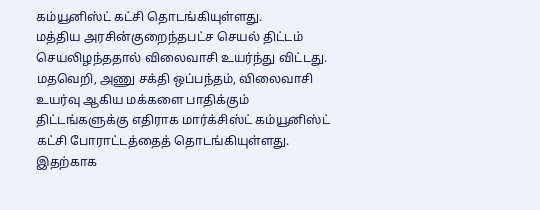கம்யூனிஸ்ட் கட்சி தொடங்கியுள்ளது.
மத்திய அரசின்குறைந்தபட்ச செயல் திட்டம் செயலிழந்ததால் விலைவாசி உயர்ந்து விட்டது. மதவெறி, அணு சக்தி ஒப்பந்தம், விலைவாசி உயர்வு ஆகிய மக்களை பாதிக்கும் திட்டங்களுக்கு எதிராக மார்க்சிஸ்ட் கம்யூனிஸ்ட் கட்சி போராட்டத்தைத் தொடங்கியுள்ளது.
இதற்காக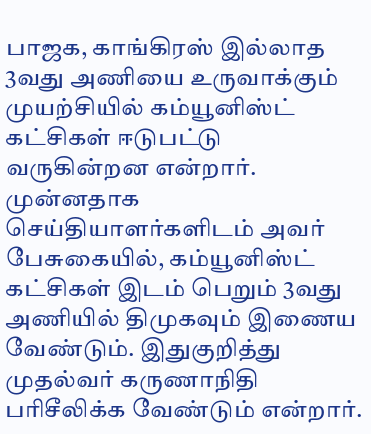பாஜக, காங்கிரஸ் இல்லாத 3வது அணியை உருவாக்கும் முயற்சியில் கம்யூனிஸ்ட் கட்சிகள் ஈடுபட்டு வருகின்றன என்றார்.
முன்னதாக செய்தியாளர்களிடம் அவர் பேசுகையில், கம்யூனிஸ்ட் கட்சிகள் இடம் பெறும் 3வது அணியில் திமுகவும் இணைய வேண்டும். இதுகுறித்து முதல்வர் கருணாநிதி பரிசீலிக்க வேண்டும் என்றார்.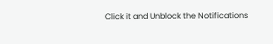Click it and Unblock the Notifications